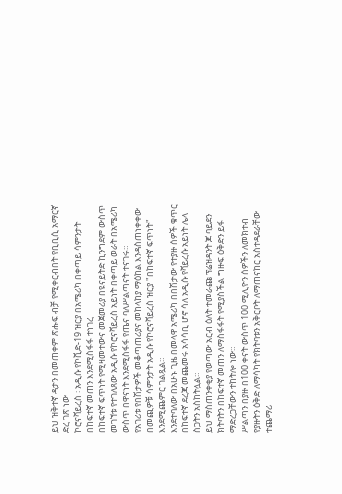ይህ ዝቅተኛ ዳታን በመጠቀም ጽሑፍ ብቻ የሚቀርብበት የቢቢሲ አማርኛ ድረ ገጽ ነው
ኮሮናቫይረስ ፡ አዲሱ የኮቪድ-19 ዝርያ በአሜሪካ በቀጣይ ሳምንታት በከፍተኛ መጠን እንደሚስፋፋ ተነገረ
በከፍተኛ ፍጥነት የሚዛመተውና መጀመሪያ በዩናይትድ ኪንግደም ውስጥ መገኘቱ የተገለጸው አዲሱ የኮሮናቫይረስ አይነት በቀጣይ ወራት በአሜሪካ ውስጥ በዋናነት እንደሚስፋፋ የጤና ባለሥልጣናት ተናገሩ።
የአገሪቱ የበሽታዎች መቆጣጠሪያና መከላከያ ማዕከል እንዳስጠነቀቀው በመጪዎቹ ሳምንታት አዲሱ የኮሮናቫይረስ ዝርያ "በከፍተኛ ፍጥነት" እንደሚጨምር ገልጿል።
እንደተባለው በአሁኑ ጊዜ በመላዋ አሜሪካ በበሽታው የተያዙ ሰዎች ቁጥር በከፍተኛ ደረጃ መጨመሩ አሳሳቢ ሆኖ ሳለ አዲሱ የቫይረሱ አይነት ሌላ ስጋትን አስከትሏል።
ይህ ማስጠንቀቂያ የወጣው አርብ ዕለት ተመራጩ ፕሬዝዳንት ጆ ባይደን ክትባትን በከፍተኛ መጠን ለማስፋፋት የሚያስችል ግዙፍ ዕቅድን ይፋ ማድረጋቸውን ተከትሎ ነው።
ሥልጣን በያዙ በ100 ቀናት ውስጥ 100 ሚሊዮን ሰዎችን ለመክተብ የያዙትን ዕቅድ ለማሳካት የክትባቱን አቅርቦት ለማጠናከር አስተዳደራቸው ተጨማሪ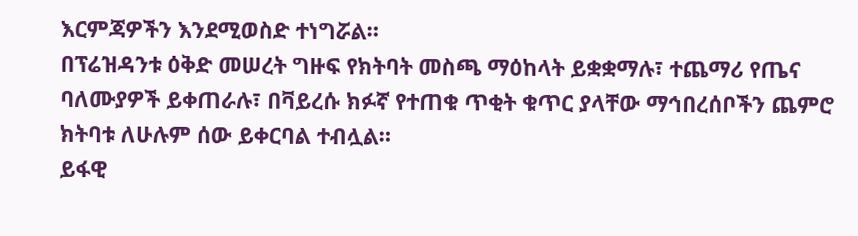እርምጃዎችን እንደሚወስድ ተነግሯል።
በፕሬዝዳንቱ ዕቅድ መሠረት ግዙፍ የክትባት መስጫ ማዕከላት ይቋቋማሉ፣ ተጨማሪ የጤና ባለሙያዎች ይቀጠራሉ፣ በቫይረሱ ክፉኛ የተጠቁ ጥቂት ቁጥር ያላቸው ማኅበረሰቦችን ጨምሮ ክትባቱ ለሁሉም ሰው ይቀርባል ተብሏል።
ይፋዊ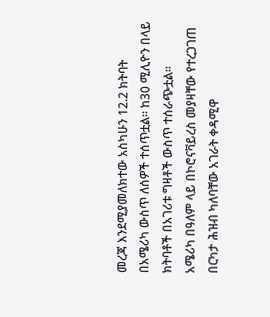መረጃ እንደሚያመለክተው አስካሁን 12.2 ክትባት በአሜሪካ ውስጥ ለሰዎች ተሰጥቷል። ከ30 ሚሊዮን በላይ ክትባቶች በአገሪቱ ግዛቶች ውስጥ ተሰራጭቷል።
አሜሪካ በዓለም ላይ በኮሮናቫይረስ መያዛቸው የተረጋገጠ በርካታ ሕዝብ ካለባቸው አገራት ቀዳሚዋ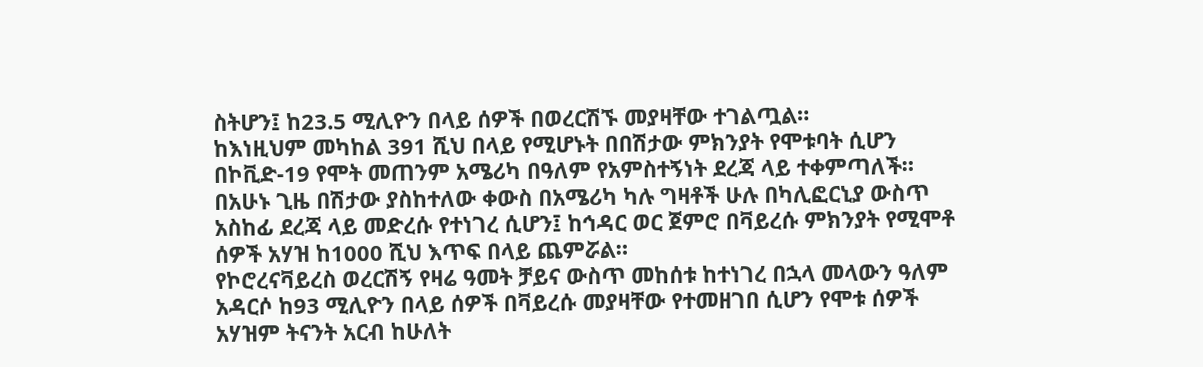ስትሆን፤ ከ23.5 ሚሊዮን በላይ ሰዎች በወረርሽኙ መያዛቸው ተገልጧል።
ከእነዚህም መካከል 391 ሺህ በላይ የሚሆኑት በበሽታው ምክንያት የሞቱባት ሲሆን በኮቪድ-19 የሞት መጠንም አሜሪካ በዓለም የአምስተኝነት ደረጃ ላይ ተቀምጣለች።
በአሁኑ ጊዜ በሽታው ያስከተለው ቀውስ በአሜሪካ ካሉ ግዛቶች ሁሉ በካሊፎርኒያ ውስጥ አስከፊ ደረጃ ላይ መድረሱ የተነገረ ሲሆን፤ ከኅዳር ወር ጀምሮ በቫይረሱ ምክንያት የሚሞቶ ሰዎች አሃዝ ከ1000 ሺህ እጥፍ በላይ ጨምሯል።
የኮሮረናቫይረስ ወረርሽኝ የዛሬ ዓመት ቻይና ውስጥ መከሰቱ ከተነገረ በኋላ መላውን ዓለም አዳርሶ ከ93 ሚሊዮን በላይ ሰዎች በቫይረሱ መያዛቸው የተመዘገበ ሲሆን የሞቱ ሰዎች አሃዝም ትናንት አርብ ከሁለት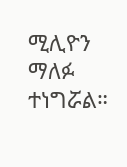ሚሊዮን ማለፉ ተነግሯል።